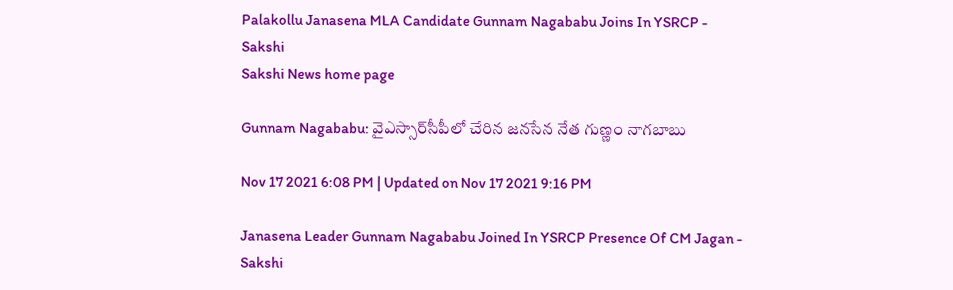Palakollu Janasena MLA Candidate Gunnam Nagababu Joins In YSRCP - Sakshi
Sakshi News home page

Gunnam Nagababu: వైఎస్సార్‌సీపీలో చేరిన జనసేన నేత గుణ్ణం నాగబాబు

Nov 17 2021 6:08 PM | Updated on Nov 17 2021 9:16 PM

Janasena Leader Gunnam Nagababu Joined In YSRCP Presence Of CM Jagan - Sakshi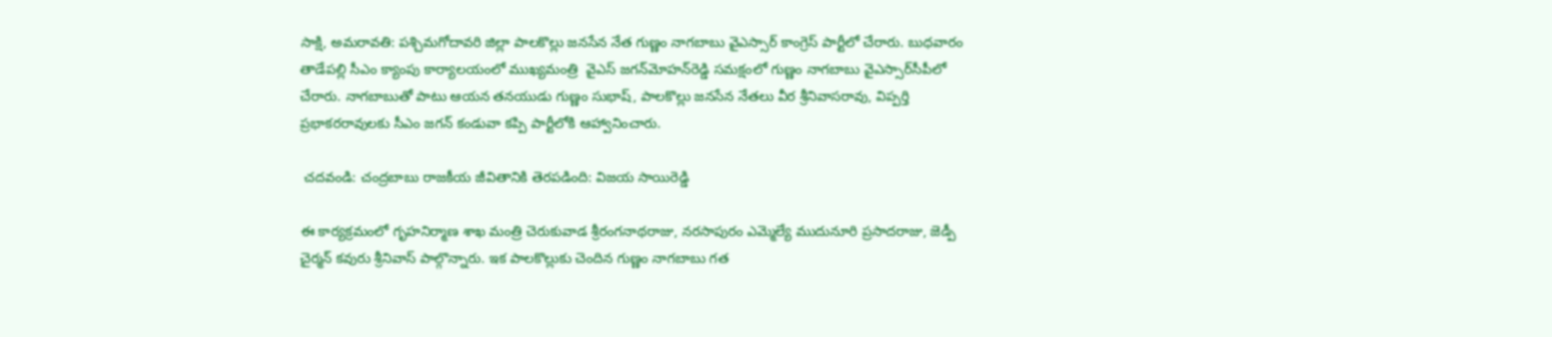సాక్షి, అమరావతి: పశ్చిమగోదావరి జిల్లా పాలకొల్లు జనసేన నేత గుణ్ణం నాగబాబు వైఎస్సార్‌ కాంగ్రెస్‌ పార్టీలో చేరారు. బుధవారం తాడేపల్లి సీఎం క్యాంపు కార్యాలయంలో ముఖ్యమంత్రి  వైఎస్‌ జగన్‌మోహన్‌రెడ్డి సమక్షంలో గుణ్ణం నాగబాబు వైఎస్సార్‌సీపీలో చేరారు. నాగబాబుతో పాటు ఆయన తనయుడు గుణ్ణం సుభాష్, పాలకొల్లు జనసేన నేతలు వీర శ్రీనివాసరావు, విప్పర్తి ప్రభాకరరావులకు సీఎం జగన్‌ కండువా కప్పి పార్టీలోకి ఆహ్వానించారు.

 చదవండి: చంద్రబాబు రాజకీయ జీవితానికి తెరపడింది: విజయ సాయిరెడ్డి

ఈ కార్యక్రమంలో గృహనిర్మాణ శాఖ మంత్రి చెరుకువాడ శ్రీరంగనాథరాజు, నరసాపురం ఎమ్మెల్యే ముదునూరి ప్రసాదరాజు, జెడ్పీ చైర్మన్‌ కవురు శ్రీనివాస్‌ పాల్గొన్నారు. ఇక పాలకొల్లుకు చెందిన గుణ్ణం నాగబాబు గత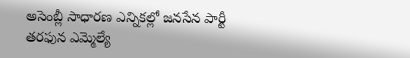అసెంబ్లీ సాధారణ ఎన్నికల్లో జనసేన పార్టీ తరఫున ఎమ్మెల్యే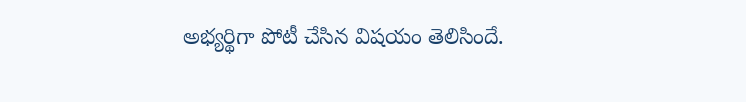అభ్యర్థిగా పోటీ చేసిన విషయం తెలిసిందే.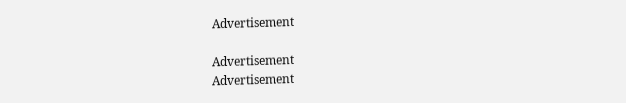Advertisement

Advertisement
Advertisement